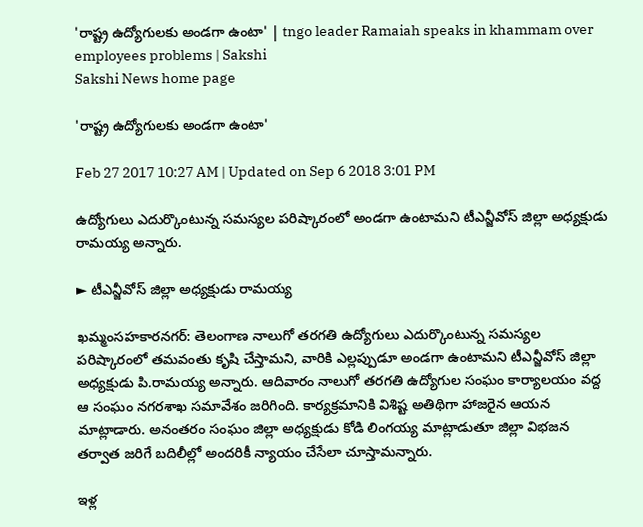'రాష్ట్ర ఉద్యోగులకు అండగా ఉంటా' | tngo leader Ramaiah speaks in khammam over employees problems | Sakshi
Sakshi News home page

'రాష్ట్ర ఉద్యోగులకు అండగా ఉంటా'

Feb 27 2017 10:27 AM | Updated on Sep 6 2018 3:01 PM

ఉద్యోగులు ఎదుర్కొంటున్న సమస్యల పరిష్కారంలో అండగా ఉంటామని టీఎన్జీవోస్‌ జిల్లా అధ్యక్షుడు రామయ్య అన్నారు.

► టీఎన్జీవోస్‌ జిల్లా అధ్యక్షుడు రామయ్య

ఖమ్మంసహకారనగర్‌: తెలంగాణ నాలుగో తరగతి ఉద్యోగులు ఎదుర్కొంటున్న సమస్యల పరిష్కారంలో తమవంతు కృషి చేస్తామని, వారికి ఎల్లప్పుడూ అండగా ఉంటామని టీఎన్జీవోస్‌ జిల్లా అధ్యక్షుడు పి.రామయ్య అన్నారు. ఆదివారం నాలుగో తరగతి ఉద్యోగుల సంఘం కార్యాలయం వద్ద ఆ సంఘం నగరశాఖ సమావేశం జరిగింది. కార్యక్రమానికి విశిష్ట అతిథిగా హాజరైన ఆయన మాట్లాడారు. అనంతరం సంఘం జిల్లా అధ్యక్షుడు కోడి లింగయ్య మాట్లాడుతూ జిల్లా విభజన తర్వాత జరిగే బదిలీల్లో అందరికీ న్యాయం చేసేలా చూస్తామన్నారు.

ఇళ్ల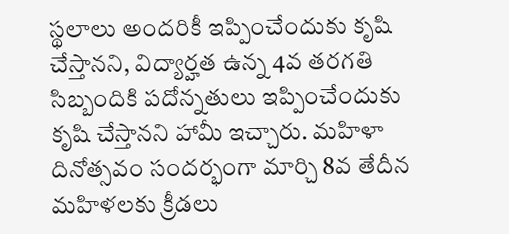స్థలాలు అందరికీ ఇప్పించేందుకు కృషి చేస్తానని, విద్యార్హత ఉన్న 4వ తరగతి సిబ్బందికి పదోన్నతులు ఇప్పించేందుకు కృషి చేస్తానని హామీ ఇచ్చారు. మహిళా దినోత్సవం సందర్భంగా మార్చి 8వ తేదీన మహిళలకు క్రీడలు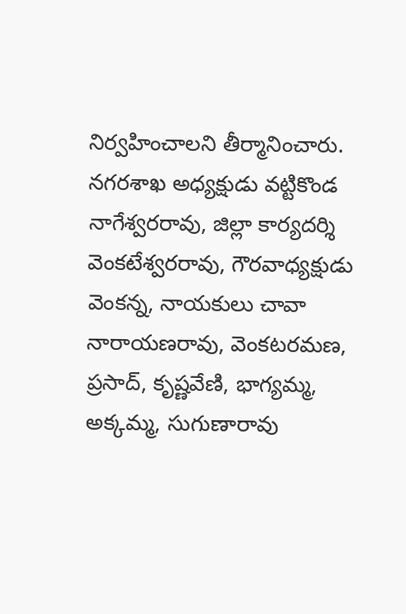నిర్వహించాలని తీర్మానించారు. నగరశాఖ అధ్యక్షుడు వట్టికొండ నాగేశ్వరరావు, జిల్లా కార్యదర్శి వెంకటేశ్వరరావు, గౌరవాధ్యక్షుడు వెంకన్న, నాయకులు చావా నారాయణరావు, వెంకటరమణ, ప్రసాద్, కృష్ణవేణి, భాగ్యమ్మ, అక్కమ్మ, సుగుణారావు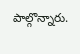పాల్గొన్నారు.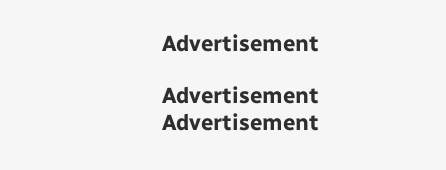Advertisement

Advertisement
Advertisement